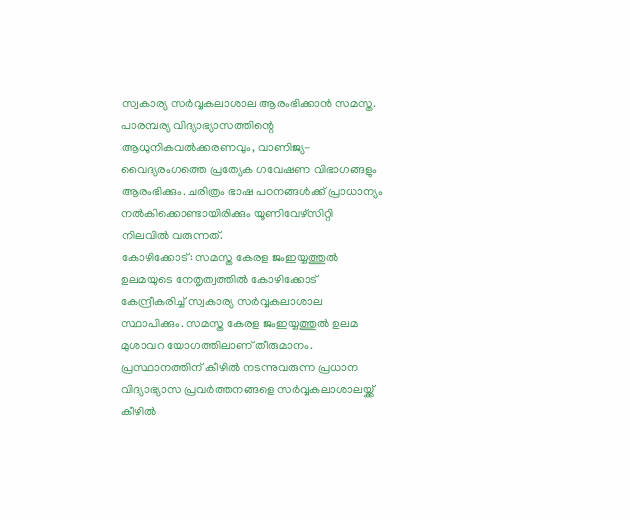സ്വകാര്യ സർവ്വകലാശാല ആരംഭിക്കാൻ സമസ്ത.
പാരമ്പര്യ വിദ്യാഭ്യാസത്തിന്റെ ആധുനികവൽക്കരണവും, വാണിജ്യ-വൈദ്യരംഗത്തെ പ്രത്യേക ഗവേഷണ വിഭാഗങ്ങളും ആരംഭിക്കും. ചരിത്രം ഭാഷ പഠനങ്ങൾക്ക് പ്രാധാന്യം നൽകിക്കൊണ്ടായിരിക്കും യൂണിവേഴ്സിറ്റി നിലവിൽ വരുന്നത്.
കോഴിക്കോട്: സമസ്ത കേരള ജംഇയ്യത്തുൽ ഉലമയുടെ നേതൃത്വത്തിൽ കോഴിക്കോട് കേന്ദ്രീകരിച്ച് സ്വകാര്യ സർവ്വകലാശാല സ്ഥാപിക്കും. സമസ്ത കേരള ജംഇയ്യത്തുൽ ഉലമ മുശാവറ യോഗത്തിലാണ് തീരുമാനം. പ്രസ്ഥാനത്തിന് കീഴിൽ നടന്നുവരുന്ന പ്രധാന വിദ്യാഭ്യാസ പ്രവർത്തനങ്ങളെ സർവ്വകലാശാലയ്ക്ക് കീഴിൽ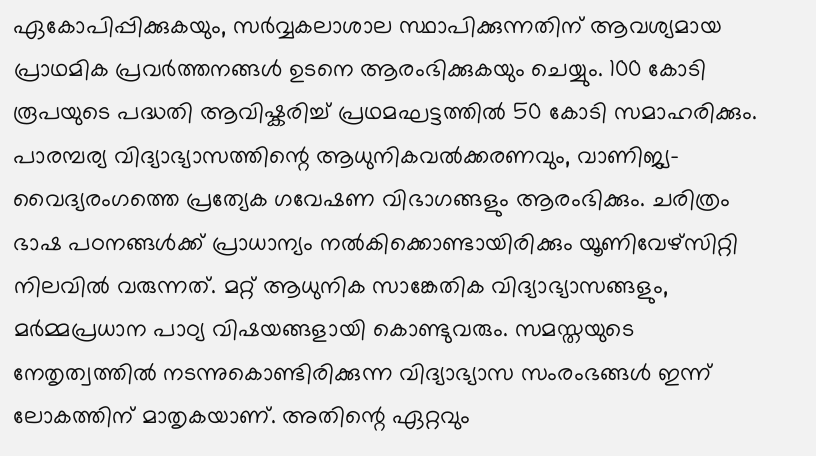ഏകോപിപ്പിക്കുകയും, സർവ്വകലാശാല സ്ഥാപിക്കുന്നതിന് ആവശ്യമായ പ്രാഥമിക പ്രവർത്തനങ്ങൾ ഉടനെ ആരംഭിക്കുകയും ചെയ്യും. 100 കോടി രൂപയുടെ പദ്ധതി ആവിഷ്കരിച്ച് പ്രഥമഘട്ടത്തിൽ 50 കോടി സമാഹരിക്കും. പാരമ്പര്യ വിദ്യാഭ്യാസത്തിന്റെ ആധുനികവൽക്കരണവും, വാണിജ്യ-വൈദ്യരംഗത്തെ പ്രത്യേക ഗവേഷണ വിഭാഗങ്ങളും ആരംഭിക്കും. ചരിത്രം ഭാഷ പഠനങ്ങൾക്ക് പ്രാധാന്യം നൽകിക്കൊണ്ടായിരിക്കും യൂണിവേഴ്സിറ്റി നിലവിൽ വരുന്നത്. മറ്റ് ആധുനിക സാങ്കേതിക വിദ്യാഭ്യാസങ്ങളും, മർമ്മപ്രധാന പാഠ്യ വിഷയങ്ങളായി കൊണ്ടുവരും. സമസ്തയുടെ നേതൃത്വത്തിൽ നടന്നുകൊണ്ടിരിക്കുന്ന വിദ്യാഭ്യാസ സംരംഭങ്ങൾ ഇന്ന് ലോകത്തിന് മാതൃകയാണ്. അതിന്റെ ഏറ്റവും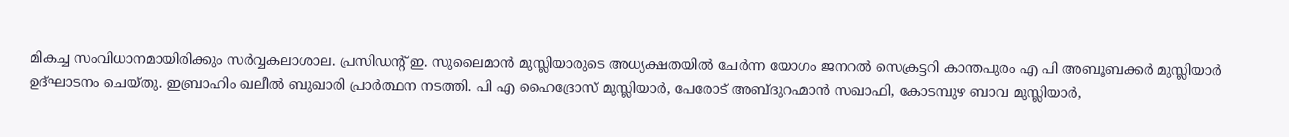മികച്ച സംവിധാനമായിരിക്കും സർവ്വകലാശാല. പ്രസിഡന്റ് ഇ. സുലൈമാൻ മുസ്ലിയാരുടെ അധ്യക്ഷതയിൽ ചേർന്ന യോഗം ജനറൽ സെക്രട്ടറി കാന്തപുരം എ പി അബൂബക്കർ മുസ്ലിയാർ ഉദ്ഘാടനം ചെയ്തു. ഇബ്രാഹിം ഖലീൽ ബുഖാരി പ്രാർത്ഥന നടത്തി. പി എ ഹൈദ്രോസ് മുസ്ലിയാർ, പേരോട് അബ്ദുറഹ്മാൻ സഖാഫി, കോടമ്പുഴ ബാവ മുസ്ലിയാർ,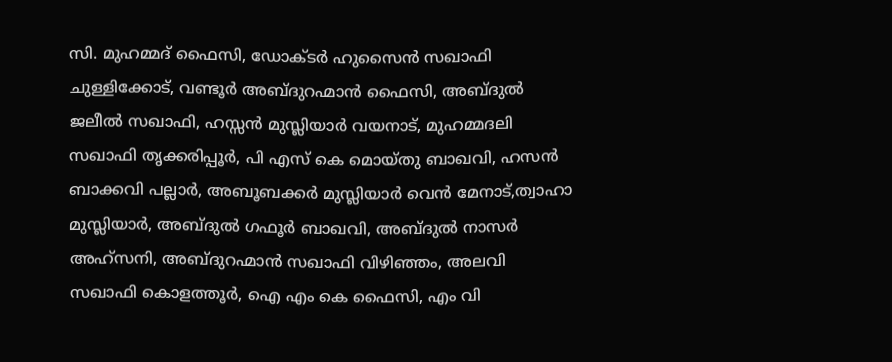സി. മുഹമ്മദ് ഫൈസി, ഡോക്ടർ ഹുസൈൻ സഖാഫി ചുള്ളിക്കോട്, വണ്ടൂർ അബ്ദുറഹ്മാൻ ഫൈസി, അബ്ദുൽ ജലീൽ സഖാഫി, ഹസ്സൻ മുസ്ലിയാർ വയനാട്, മുഹമ്മദലി സഖാഫി തൃക്കരിപ്പൂർ, പി എസ് കെ മൊയ്തു ബാഖവി, ഹസൻ ബാക്കവി പല്ലാർ, അബൂബക്കർ മുസ്ലിയാർ വെൻ മേനാട്,ത്വാഹാ മുസ്ലിയാർ, അബ്ദുൽ ഗഫൂർ ബാഖവി, അബ്ദുൽ നാസർ അഹ്സനി, അബ്ദുറഹ്മാൻ സഖാഫി വിഴിഞ്ഞം, അലവി സഖാഫി കൊളത്തൂർ, ഐ എം കെ ഫൈസി, എം വി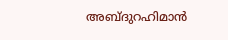അബ്ദുറഹിമാൻ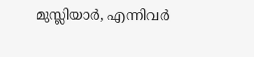മുസ്ലിയാർ, എന്നിവർ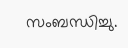സംബന്ധിച്ചു.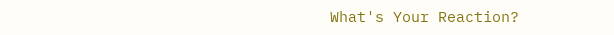What's Your Reaction?